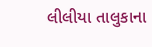લીલીયા તાલુકાના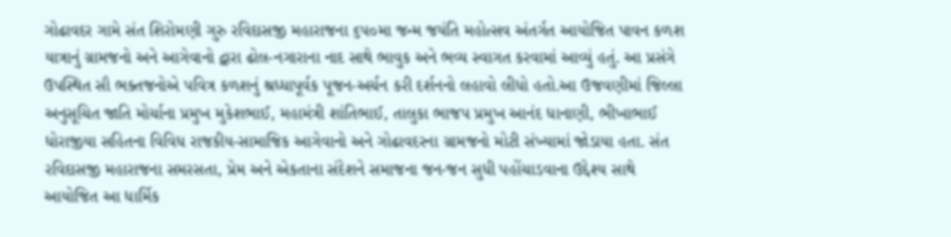ગોઢાવદર ગામે સંત શિરોમણી ગુરુ રવિદાસજી મહારાજના ૬૫૦મા જન્મ જયંતિ મહોત્સવ અંતર્ગત આયોજિત પાવન કળશ યાત્રાનું ગ્રામજનો અને આગેવાનો દ્વારા ઢોલ-નગારાના નાદ સાથે ભાવુક અને ભવ્ય સ્વાગત કરવામાં આવ્યું હતું. આ પ્રસંગે ઉપસ્થિત સૌ ભક્તજનોએ પવિત્ર કળશનું શ્રધ્ધાપૂર્વક પૂજન-અર્ચન કરી દર્શનનો લહાવો લીધો હતો.આ ઉજવણીમાં જિલ્લા અનુસૂચિત જાતિ મોર્ચાના પ્રમુખ મુકેશભાઈ, મહામંત્રી શાંતિભાઈ, તાલુકા ભાજપ પ્રમુખ આનંદ ધાનાણી, ભીખાભાઈ ધોરાજીયા સહિતના વિવિધ રાજકીય-સામાજિક આગેવાનો અને ગોઢાવદરના ગ્રામજનો મોટી સંખ્યામાં જોડાયા હતા. સંત રવિદાસજી મહારાજના સમરસતા, પ્રેમ અને એકતાના સંદેશને સમાજના જન-જન સુધી પહોંચાડવાના ઉદ્દેશ્ય સાથે આયોજિત આ ધાર્મિક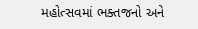મહોત્સવમાં ભક્તજનો અને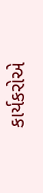કાર્યકરોએ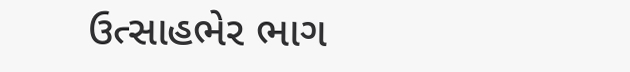ઉત્સાહભેર ભાગ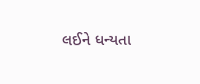લઈને ધન્યતા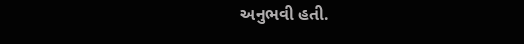અનુભવી હતી.